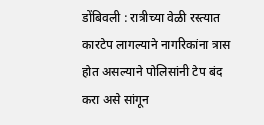डोंबिवली : रात्रीच्या वेळी रस्त्यात कारटेप लागल्याने नागरिकांना त्रास होत असल्याने पोलिसांनी टेप बंद करा असे सांगून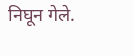निघून गेले.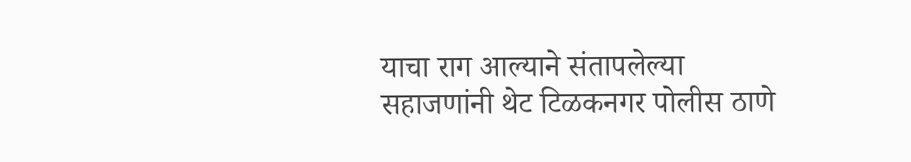याचा राग आल्याने संतापलेल्या सहाजणांनी थेट टिळकनगर पोलीस ठाणे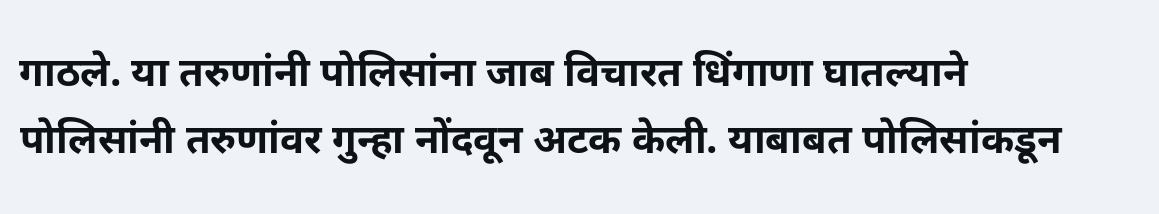गाठले. या तरुणांनी पोलिसांना जाब विचारत धिंगाणा घातल्याने पोलिसांनी तरुणांवर गुन्हा नोंदवून अटक केली. याबाबत पोलिसांकडून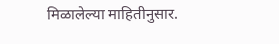मिळालेल्या माहितीनुसार.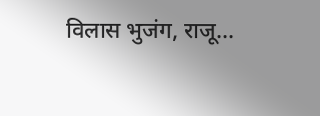विलास भुजंग, राजू...